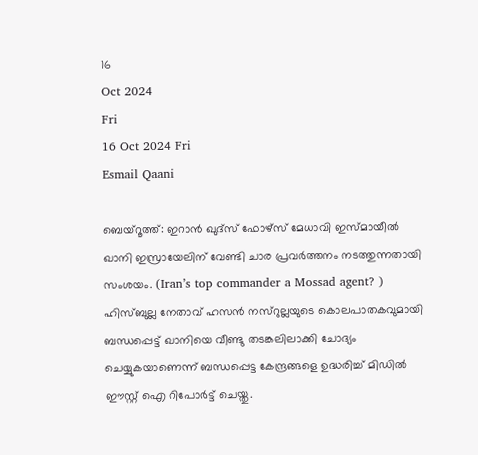16
Oct 2024
Fri
16 Oct 2024 Fri
Esmail Qaani

ബെയ്‌റൂത്ത്: ഇറാന്‍ ഖുദ്‌സ് ഫോഴ്‌സ് മേധാവി ഇസ്മായീല്‍ ഖാനി ഇസ്രായേലിന് വേണ്ടി ചാര പ്രവര്‍ത്തനം നടത്തുന്നതായി സംശയം. (Iran’s top commander a Mossad agent? ) ഹിസ്ബുല്ല നേതാവ് ഹസന്‍ നസ്‌റുല്ലയുടെ കൊലപാതകവുമായി ബന്ധപ്പെട്ട് ഖാനിയെ വീണ്ടു തടങ്കലിലാക്കി ചോദ്യം ചെയ്യുകയാണെന്ന് ബന്ധപ്പെട്ട കേന്ദ്രങ്ങളെ ഉദ്ധരിച്ച് മിഡില്‍ ഈസ്റ്റ് ഐ റിപോര്‍ട്ട് ചെയ്തു.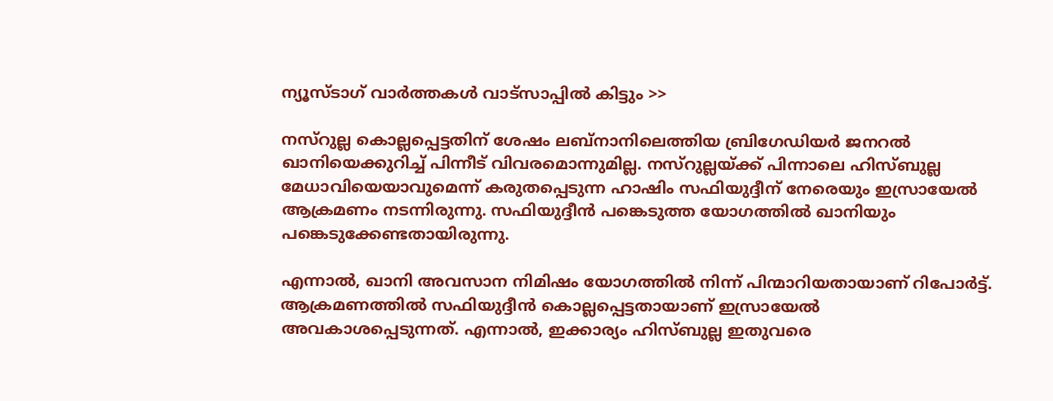ന്യൂസ്ടാഗ് വാര്‍ത്തകള്‍ വാട്‌സാപ്പില്‍ കിട്ടും >>

നസ്‌റുല്ല കൊല്ലപ്പെട്ടതിന് ശേഷം ലബ്‌നാനിലെത്തിയ ബ്രിഗേഡിയര്‍ ജനറല്‍ ഖാനിയെക്കുറിച്ച് പിന്നീട് വിവരമൊന്നുമില്ല. നസ്‌റുല്ലയ്ക്ക് പിന്നാലെ ഹിസ്ബുല്ല മേധാവിയെയാവുമെന്ന് കരുതപ്പെടുന്ന ഹാഷിം സഫിയുദ്ദീന് നേരെയും ഇസ്രായേല്‍ ആക്രമണം നടന്നിരുന്നു. സഫിയുദ്ദീന്‍ പങ്കെടുത്ത യോഗത്തില്‍ ഖാനിയും പങ്കെടുക്കേണ്ടതായിരുന്നു.

എന്നാല്‍, ഖാനി അവസാന നിമിഷം യോഗത്തില്‍ നിന്ന് പിന്മാറിയതായാണ് റിപോര്‍ട്ട്. ആക്രമണത്തില്‍ സഫിയുദ്ദീന്‍ കൊല്ലപ്പെട്ടതായാണ് ഇസ്രായേല്‍ അവകാശപ്പെടുന്നത്. എന്നാല്‍, ഇക്കാര്യം ഹിസ്ബുല്ല ഇതുവരെ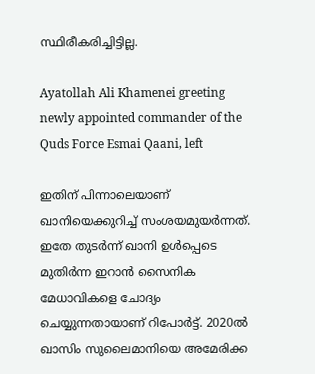സ്ഥിരീകരിച്ചിട്ടില്ല.

Ayatollah Ali Khamenei greeting newly appointed commander of the Quds Force Esmai Qaani, left

ഇതിന് പിന്നാലെയാണ് ഖാനിയെക്കുറിച്ച് സംശയമുയര്‍ന്നത്. ഇതേ തുടര്‍ന്ന് ഖാനി ഉള്‍പ്പെടെ മുതിര്‍ന്ന ഇറാന്‍ സൈനിക മേധാവികളെ ചോദ്യം ചെയ്യുന്നതായാണ് റിപോര്‍ട്ട്. 2020ല്‍ ഖാസിം സുലൈമാനിയെ അമേരിക്ക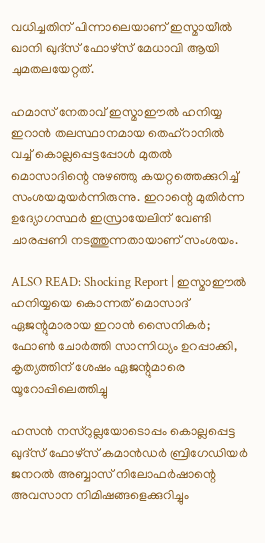വധിച്ചതിന് പിന്നാലെയാണ് ഇസ്മായീല്‍ ഖാനി ഖുദ്‌സ് ഫോഴ്‌സ് മേധാവി ആയി ചുമതലയേറ്റത്.

ഹമാസ് നേതാവ് ഇസ്മാഈല്‍ ഹനിയ്യ ഇറാന്‍ തലസ്ഥാനമായ തെഹ്‌റാനില്‍ വച്ച് കൊല്ലപ്പെട്ടപ്പോള്‍ മുതല്‍ മൊസാദിന്റെ നുഴഞ്ഞു കയറ്റത്തെക്കുറിച്ച് സംശയമുയര്‍ന്നിരുന്നു. ഇറാന്റെ മുതിര്‍ന്ന ഉദ്യോഗസ്ഥര്‍ ഇസ്രായേലിന് വേണ്ടി ചാരപ്പണി നടത്തുന്നതായാണ് സംശയം.

ALSO READ: Shocking Report | ഇസ്മാഈല്‍ ഹനിയ്യയെ കൊന്നത് മൊസാദ് ഏജന്റുമാരായ ഇറാന്‍ സൈനികര്‍; ഫോണ്‍ ചോര്‍ത്തി സാന്നിധ്യം ഉറപ്പാക്കി, കൃത്യത്തിന് ശേഷം ഏജന്റുമാരെ യൂറോപ്പിലെത്തിച്ചു

ഹസന്‍ നസ്‌റുല്ലയോടൊപ്പം കൊല്ലപ്പെട്ട ഖുദ്‌സ് ഫോഴ്‌സ് കമാന്‍ഡര്‍ ബ്രിഗേഡിയര്‍ ജനറല്‍ അബ്ബാസ് നിലോഫര്‍ഷാന്റെ അവസാന നിമിഷങ്ങളെക്കുറിച്ചും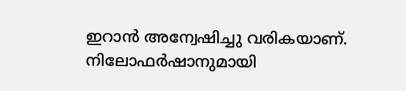ഇറാന്‍ അന്വേഷിച്ചു വരികയാണ്. നിലോഫര്‍ഷാനുമായി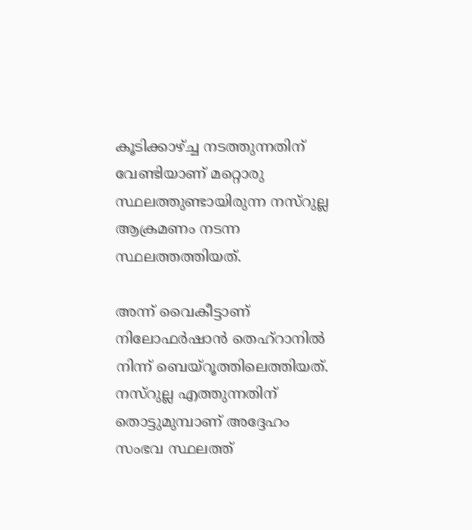കൂടിക്കാഴ്ച്ച നടത്തുന്നതിന് വേണ്ടിയാണ് മറ്റൊരു സ്ഥലത്തുണ്ടായിരുന്ന നസ്‌റുല്ല ആക്രമണം നടന്ന സ്ഥലത്തത്തിയത്.

അന്ന് വൈകീട്ടാണ് നിലോഫര്‍ഷാന്‍ തെഹ്‌റാനില്‍ നിന്ന് ബെയ്‌റൂത്തിലെത്തിയത്. നസ്‌റുല്ല എത്തുന്നതിന് തൊട്ടുമുമ്പാണ് അദ്ദേഹം സംഭവ സ്ഥലത്ത്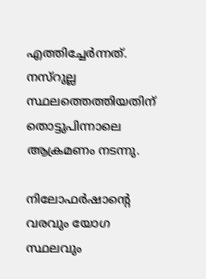എത്തിച്ചേര്‍ന്നത്. നസ്‌റുല്ല സ്ഥലത്തെത്തിയതിന് തൊട്ടുപിന്നാലെ ആക്രമണം നടന്നു.

നിലോഫര്‍ഷാന്റെ വരവും യോഗ സ്ഥലവും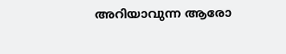അറിയാവുന്ന ആരോ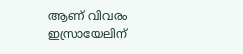ആണ് വിവരം ഇസ്രായേലിന്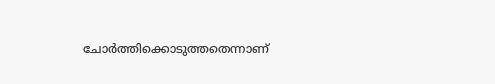ചോര്‍ത്തിക്കൊടുത്തതെന്നാണ്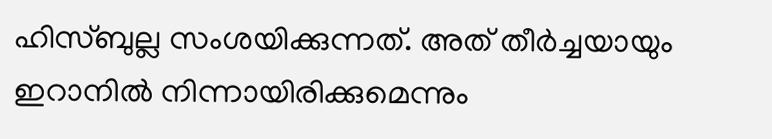ഹിസ്ബുല്ല സംശയിക്കുന്നത്. അത് തീര്‍ച്ചയായും ഇറാനില്‍ നിന്നായിരിക്കുമെന്നും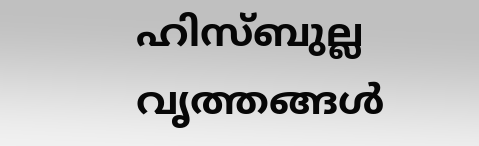ഹിസ്ബുല്ല വൃത്തങ്ങള്‍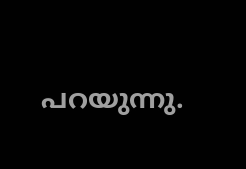പറയുന്നു.